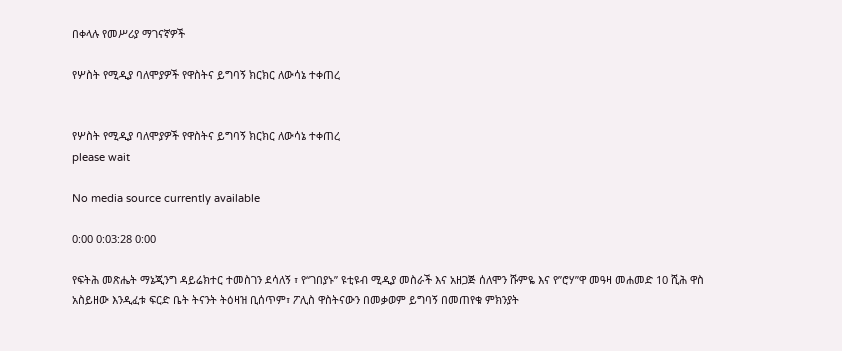በቀላሉ የመሥሪያ ማገናኛዎች

የሦስት የሚዲያ ባለሞያዎች የዋስትና ይግባኝ ክርክር ለውሳኔ ተቀጠረ


የሦስት የሚዲያ ባለሞያዎች የዋስትና ይግባኝ ክርክር ለውሳኔ ተቀጠረ
please wait

No media source currently available

0:00 0:03:28 0:00

የፍትሕ መጽሔት ማኔጂንግ ዳይሬክተር ተመስገን ደሳለኝ ፣ የ“ገበያኑ” ዩቲዩብ ሚዲያ መስራች እና አዘጋጅ ሰለሞን ሹምዬ እና የ”ሮሃ”ዋ መዓዛ መሐመድ 10 ሺሕ ዋስ አስይዘው እንዲፈቱ ፍርድ ቤት ትናንት ትዕዛዝ ቢሰጥም፣ ፖሊስ ዋስትናውን በመቃወም ይግባኝ በመጠየቁ ምክንያት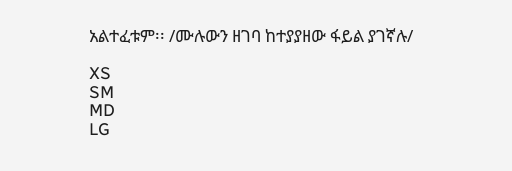አልተፈቱም፡፡ /ሙሉውን ዘገባ ከተያያዘው ፋይል ያገኛሉ/

XS
SM
MD
LG